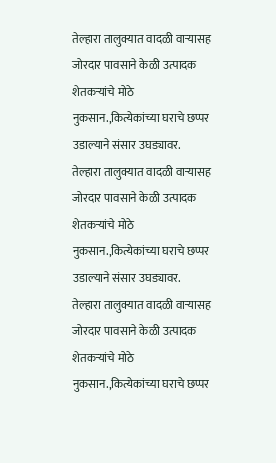तेल्हारा तालुक्यात वादळी वाऱ्यासह जोरदार पावसाने केळी उत्पादक शेतकऱ्यांचे मोठे नुकसान.,कित्येकांच्या घराचे छप्पर उडाल्याने संसार उघड्यावर.
तेल्हारा तालुक्यात वादळी वाऱ्यासह जोरदार पावसाने केळी उत्पादक शेतकऱ्यांचे मोठे नुकसान.,कित्येकांच्या घराचे छप्पर उडाल्याने संसार उघड्यावर.
तेल्हारा तालुक्यात वादळी वाऱ्यासह जोरदार पावसाने केळी उत्पादक शेतकऱ्यांचे मोठे नुकसान.,कित्येकांच्या घराचे छप्पर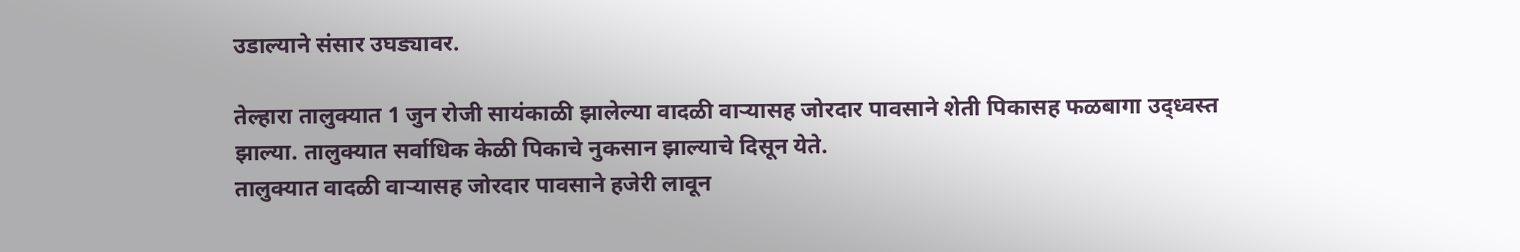उडाल्याने संसार उघड्यावर.

तेल्हारा तालुक्यात 1 जुन रोजी सायंकाळी झालेल्या वादळी वाऱ्यासह जोरदार पावसाने शेती पिकासह फळबागा उद्ध्वस्त झाल्या. तालुक्यात सर्वाधिक केळी पिकाचे नुकसान झाल्याचे दिसून येते.
तालुक्यात वादळी वाऱ्यासह जोरदार पावसाने हजेरी लावून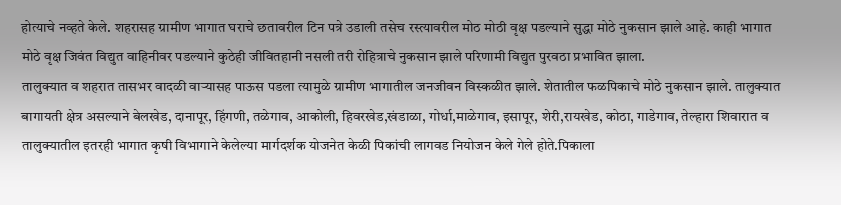होत्याचे नव्हते केले. शहरासह ग्रामीण भागात घराचे छतावरील टिन पत्रे उडाली तसेच रस्त्यावरील मोठ मोठी वृक्ष पडल्याने सुद्धा मोठे नुकसान झाले आहे. काही भागात मोठे वृक्ष जिवंत विद्युत वाहिनीवर पडल्याने कुठेही जीवितहानी नसली तरी रोहित्राचे नुकसान झाले परिणामी विद्युत पुरवठा प्रभावित झाला.
तालुक्यात व शहरात तासभर वादळी वाऱ्यासह पाऊस पडला त्यामुळे ग्रामीण भागातील जनजीवन विस्कळीत झाले. शेतातील फळपिकाचे मोठे नुकसान झाले. तालुक्यात बागायती क्षेत्र असल्याने बेलखेड, दानापूर, हिंगणी, तळेगाव, आकोली, हिवरखेड,खंडाळा, गोर्धा,माळेगाव, इसापूर, शेरी,रायखेड, कोठा, गाडेगाव, तेल्हारा शिवारात व तालुक्यातील इतरही भागात कृषी विभागाने केलेल्या मार्गदर्शक योजनेत केळी पिकांची लागवड नियोजन केले गेले होते.पिकाला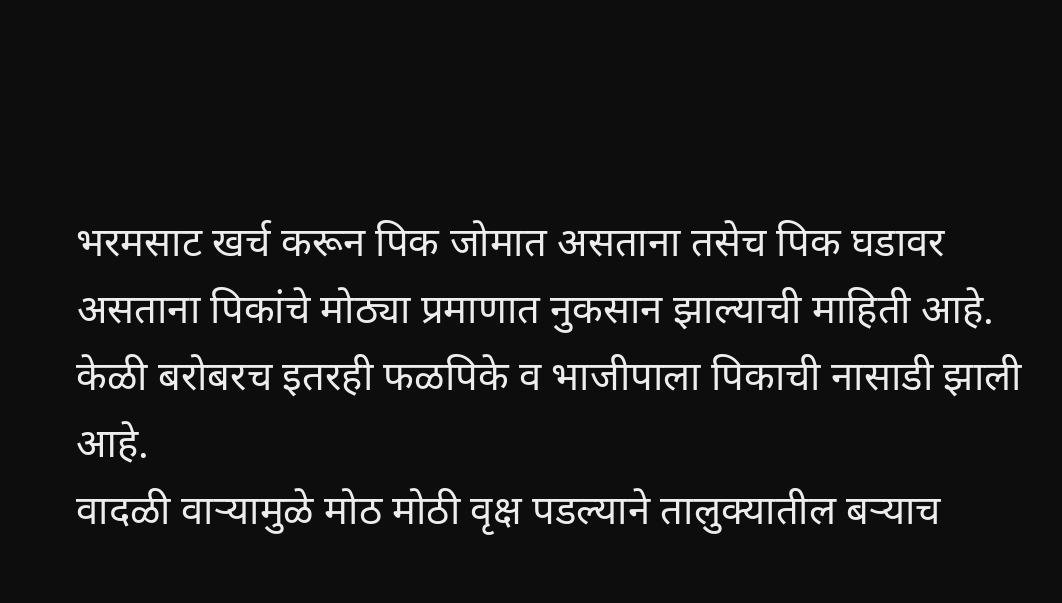भरमसाट खर्च करून पिक जोमात असताना तसेच पिक घडावर असताना पिकांचे मोठ्या प्रमाणात नुकसान झाल्याची माहिती आहे. केळी बरोबरच इतरही फळपिके व भाजीपाला पिकाची नासाडी झाली आहे.
वादळी वाऱ्यामुळे मोठ मोठी वृक्ष पडल्याने तालुक्यातील बऱ्याच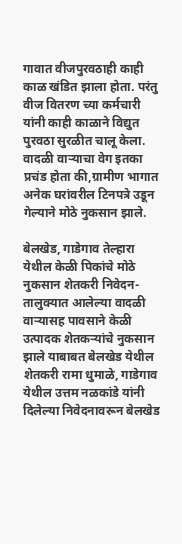गावात वीजपुरवठाही काही काळ खंडित झाला होता. परंतु वीज वितरण च्या कर्मचारी यांनी काही काळाने विद्युत पुरवठा सुरळीत चालू केला. वादळी वाऱ्याचा वेग इतका प्रचंड होता की,ग्रामीण भागात अनेक घरांवरील टिनपत्रे उडून गेल्याने मोठे नुकसान झाले.

बेलखेड, गाडेगाव तेल्हारा येथील केळी पिकांचे मोठे नुकसान शेतकरी निवेदन-
तालुक्यात आलेल्या वादळी वाऱ्यासह पावसाने केळी उत्पादक शेतकऱ्यांचे नुकसान झाले याबाबत बेलखेड येथील शेतकरी रामा धुमाळे, गाडेगाव येथील उत्तम नळकांडे यांनी दिलेल्या निवेदनावरून बेलखेड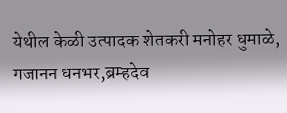येथील केळी उत्पादक शेतकरी मनोहर धुमाळे, गजानन धनभर,ब्रम्हदेव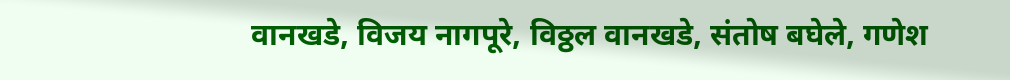वानखडे, विजय नागपूरे, विठ्ठल वानखडे, संतोष बघेले, गणेश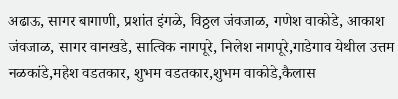अढाऊ, सागर बागाणी, प्रशांत इंगळे, विठ्ठल जंवजाळ, गणेश वाकोडे, आकाश जंवजाळ, सागर वानखडे, सात्विक नागपूरे, निलेश नागपूरे,गाडेगाव येथील उत्तम नळकांडे,महेश वडतकार, शुभम वडतकार,शुभम वाकोडे,कैलास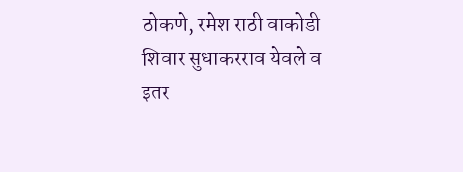ठोकणे, रमेश राठी वाकोडी शिवार सुधाकरराव येवले व इतर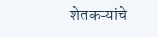शेतकऱ्यांचे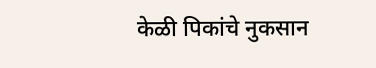केळी पिकांचे नुकसान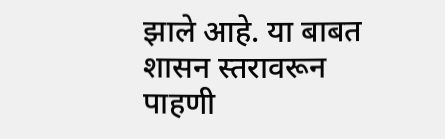झाले आहे. या बाबत शासन स्तरावरून पाहणी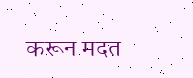करून मदत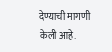देण्याची मागणी केली आहे.